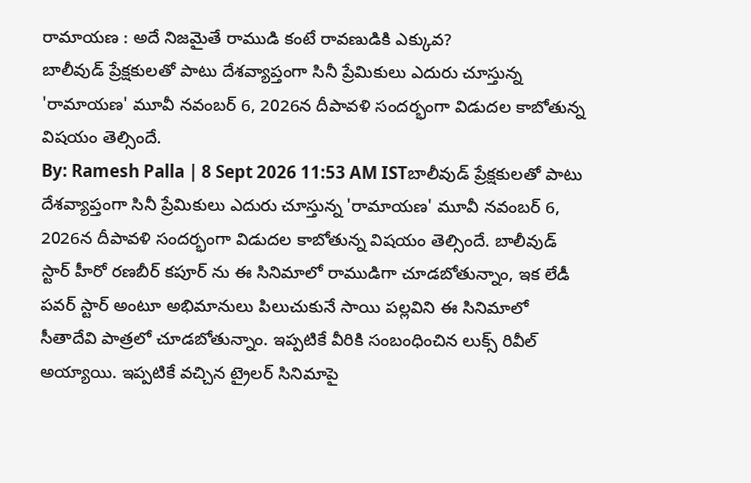రామాయణ : అదే నిజమైతే రాముడి కంటే రావణుడికి ఎక్కువ?
బాలీవుడ్ ప్రేక్షకులతో పాటు దేశవ్యాప్తంగా సినీ ప్రేమికులు ఎదురు చూస్తున్న 'రామాయణ' మూవీ నవంబర్ 6, 2026న దీపావళి సందర్భంగా విడుదల కాబోతున్న విషయం తెల్సిందే.
By: Ramesh Palla | 8 Sept 2026 11:53 AM ISTబాలీవుడ్ ప్రేక్షకులతో పాటు దేశవ్యాప్తంగా సినీ ప్రేమికులు ఎదురు చూస్తున్న 'రామాయణ' మూవీ నవంబర్ 6, 2026న దీపావళి సందర్భంగా విడుదల కాబోతున్న విషయం తెల్సిందే. బాలీవుడ్ స్టార్ హీరో రణబీర్ కపూర్ ను ఈ సినిమాలో రాముడిగా చూడబోతున్నాం, ఇక లేడీ పవర్ స్టార్ అంటూ అభిమానులు పిలుచుకునే సాయి పల్లవిని ఈ సినిమాలో సీతాదేవి పాత్రలో చూడబోతున్నాం. ఇప్పటికే వీరికి సంబంధించిన లుక్స్ రివీల్ అయ్యాయి. ఇప్పటికే వచ్చిన ట్రైలర్ సినిమాపై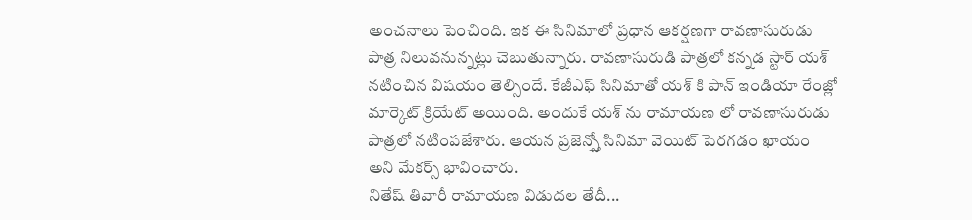అంచనాలు పెంచింది. ఇక ఈ సినిమాలో ప్రధాన ఆకర్షణగా రావణాసురుడు పాత్ర నిలువనున్నట్లు చెబుతున్నారు. రావణాసురుడి పాత్రలో కన్నడ స్టార్ యశ్ నటించిన విషయం తెల్సిందే. కేజీఎఫ్ సినిమాతో యశ్ కి పాన్ ఇండియా రేంజ్లో మార్కెట్ క్రియేట్ అయింది. అందుకే యశ్ ను రామాయణ లో రావణాసురుడు పాత్రలో నటింపజేశారు. ఆయన ప్రజెన్స్తో సినిమా వెయిట్ పెరగడం ఖాయం అని మేకర్స్ భావించారు.
నితేష్ తివారీ రామాయణ విడుదల తేదీ...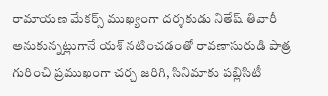రామాయణ మేకర్స్ ముఖ్యంగా దర్శకుడు నితేష్ తివారీ అనుకున్నట్లుగానే యశ్ నటించడంతో రావణాసురుడి పాత్ర గురించి ప్రముఖంగా చర్చ జరిగి, సినిమాకు పబ్లిసిటీ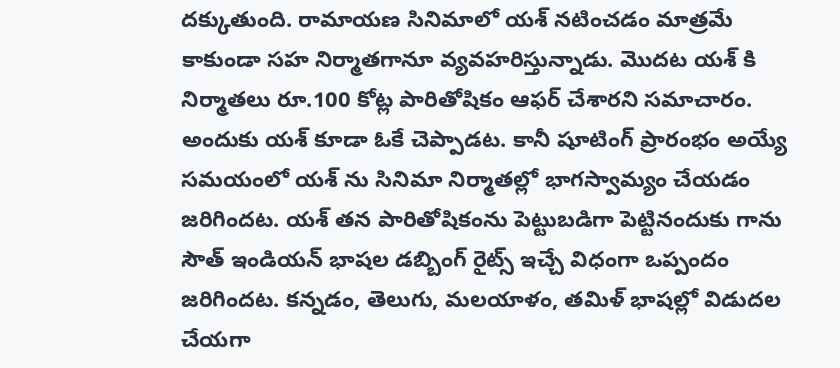దక్కుతుంది. రామాయణ సినిమాలో యశ్ నటించడం మాత్రమే కాకుండా సహ నిర్మాతగానూ వ్యవహరిస్తున్నాడు. మొదట యశ్ కి నిర్మాతలు రూ.100 కోట్ల పారితోషికం ఆఫర్ చేశారని సమాచారం. అందుకు యశ్ కూడా ఓకే చెప్పాడట. కానీ షూటింగ్ ప్రారంభం అయ్యే సమయంలో యశ్ ను సినిమా నిర్మాతల్లో భాగస్వామ్యం చేయడం జరిగిందట. యశ్ తన పారితోషికంను పెట్టుబడిగా పెట్టినందుకు గాను సౌత్ ఇండియన్ భాషల డబ్బింగ్ రైట్స్ ఇచ్చే విధంగా ఒప్పందం జరిగిందట. కన్నడం, తెలుగు, మలయాళం, తమిళ్ భాషల్లో విడుదల చేయగా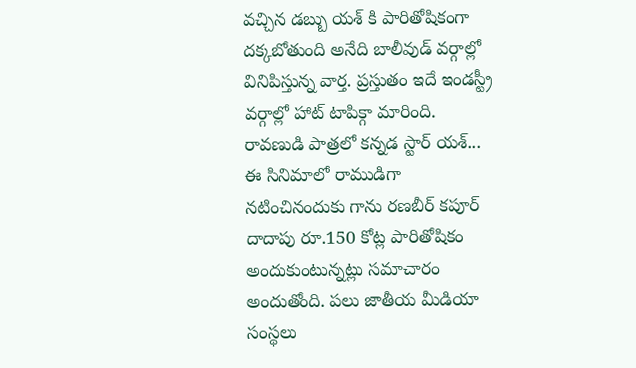వచ్చిన డబ్బు యశ్ కి పారితోషికంగా దక్కబోతుంది అనేది బాలీవుడ్ వర్గాల్లో వినిపిస్తున్న వార్త. ప్రస్తుతం ఇదే ఇండస్ట్రీ వర్గాల్లో హాట్ టాపిక్గా మారింది.
రావణుడి పాత్రలో కన్నడ స్టార్ యశ్...
ఈ సినిమాలో రాముడిగా నటించినందుకు గాను రణబీర్ కపూర్ దాదాపు రూ.150 కోట్ల పారితోషికం అందుకుంటున్నట్లు సమాచారం అందుతోంది. పలు జాతీయ మీడియా సంస్థలు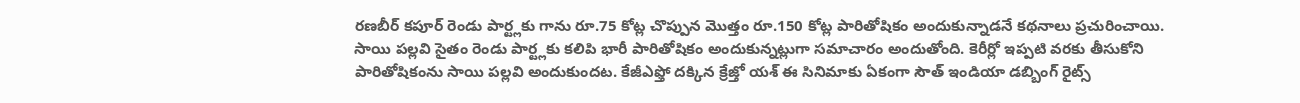రణబీర్ కపూర్ రెండు పార్ట్లకు గాను రూ.75 కోట్ల చొప్పున మొత్తం రూ.150 కోట్ల పారితోషికం అందుకున్నాడనే కథనాలు ప్రచురించాయి. సాయి పల్లవి సైతం రెండు పార్ట్లకు కలిపి భారీ పారితోషికం అందుకున్నట్లుగా సమాచారం అందుతోంది. కెరీర్లో ఇప్పటి వరకు తీసుకోని పారితోషికంను సాయి పల్లవి అందుకుందట. కేజీఎఫ్తో దక్కిన క్రేజ్తో యశ్ ఈ సినిమాకు ఏకంగా సౌత్ ఇండియా డబ్బింగ్ రైట్స్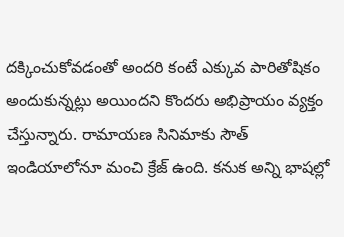దక్కించుకోవడంతో అందరి కంటే ఎక్కువ పారితోషికం అందుకున్నట్లు అయిందని కొందరు అభిప్రాయం వ్యక్తం చేస్తున్నారు. రామాయణ సినిమాకు సౌత్ ఇండియాలోనూ మంచి క్రేజ్ ఉంది. కనుక అన్ని భాషల్లో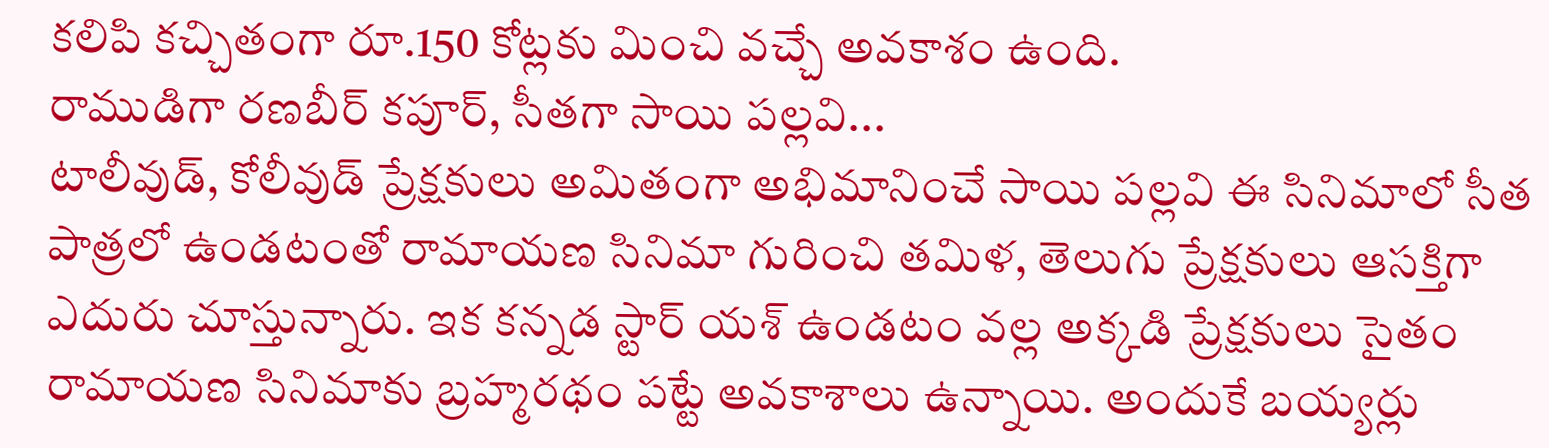కలిపి కచ్చితంగా రూ.150 కోట్లకు మించి వచ్చే అవకాశం ఉంది.
రాముడిగా రణబీర్ కపూర్, సీతగా సాయి పల్లవి...
టాలీవుడ్, కోలీవుడ్ ప్రేక్షకులు అమితంగా అభిమానించే సాయి పల్లవి ఈ సినిమాలో సీత పాత్రలో ఉండటంతో రామాయణ సినిమా గురించి తమిళ, తెలుగు ప్రేక్షకులు ఆసక్తిగా ఎదురు చూస్తున్నారు. ఇక కన్నడ స్టార్ యశ్ ఉండటం వల్ల అక్కడి ప్రేక్షకులు సైతం రామాయణ సినిమాకు బ్రహ్మరథం పట్టే అవకాశాలు ఉన్నాయి. అందుకే బయ్యర్లు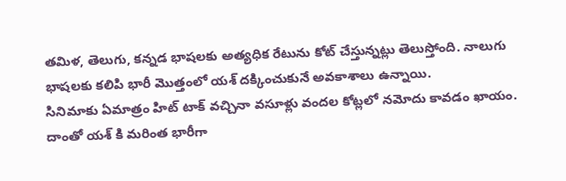తమిళ, తెలుగు, కన్నడ భాషలకు అత్యధిక రేటును కోట్ చేస్తున్నట్లు తెలుస్తోంది. నాలుగు భాషలకు కలిపి భారీ మొత్తంలో యశ్ దక్కించుకునే అవకాశాలు ఉన్నాయి.
సినిమాకు ఏమాత్రం హిట్ టాక్ వచ్చినా వసూళ్లు వందల కోట్లలో నమోదు కావడం ఖాయం. దాంతో యశ్ కి మరింత భారీగా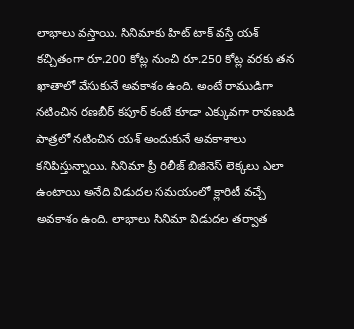లాభాలు వస్తాయి. సినిమాకు హిట్ టాక్ వస్తే యశ్ కచ్చితంగా రూ.200 కోట్ల నుంచి రూ.250 కోట్ల వరకు తన ఖాతాలో వేసుకునే అవకాశం ఉంది. అంటే రాముడిగా నటించిన రణబీర్ కపూర్ కంటే కూడా ఎక్కువగా రావణుడి పాత్రలో నటించిన యశ్ అందుకునే అవకాశాలు కనిపిస్తున్నాయి. సినిమా ప్రీ రిలీజ్ బిజినెస్ లెక్కలు ఎలా ఉంటాయి అనేది విడుదల సమయంలో క్లారిటీ వచ్చే అవకాశం ఉంది. లాభాలు సినిమా విడుదల తర్వాత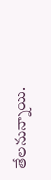తేలనున్నాయి.